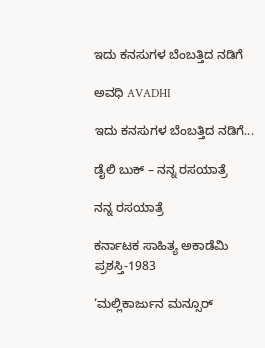ಇದು ಕನಸುಗಳ ಬೆಂಬತ್ತಿದ ನಡಿಗೆ‍

ಅವಧಿ AVADHI

ಇದು ಕನಸುಗಳ ಬೆಂಬತ್ತಿದ ನಡಿಗೆ...

ಡೈಲಿ ಬುಕ್ – ನನ್ನ ರಸಯಾತ್ರೆ

ನನ್ನ ರಸಯಾತ್ರೆ

ಕರ್ನಾಟಕ ಸಾಹಿತ್ಯ ಅಕಾಡೆಮಿ ಪ್ರಶಸ್ತಿ-1983

‘ಮಲ್ಲಿಕಾರ್ಜುನ ಮನ್ಸೂರ್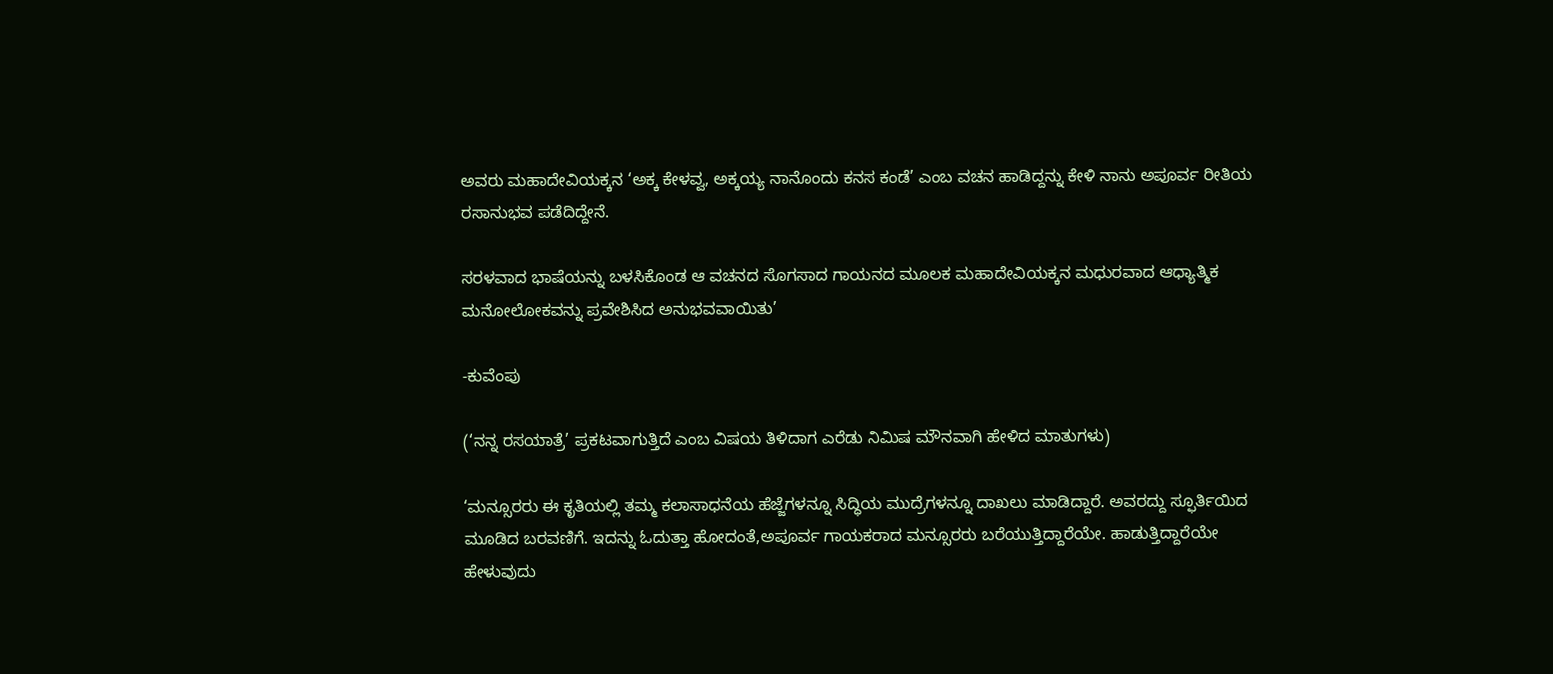ಅವರು ಮಹಾದೇವಿಯಕ್ಕನ ‘ಅಕ್ಕ ಕೇಳವ್ವ, ಅಕ್ಕಯ್ಯ ನಾನೊಂದು ಕನಸ ಕಂಡೆ’ ಎಂಬ ವಚನ ಹಾಡಿದ್ದನ್ನು ಕೇಳಿ ನಾನು ಅಪೂರ್ವ ರೀತಿಯ ರಸಾನುಭವ ಪಡೆದಿದ್ದೇನೆ.

ಸರಳವಾದ ಭಾಷೆಯನ್ನು ಬಳಸಿಕೊಂಡ ಆ ವಚನದ ಸೊಗಸಾದ ಗಾಯನದ ಮೂಲಕ ಮಹಾದೇವಿಯಕ್ಕನ ಮಧುರವಾದ ಆಧ್ಯಾತ್ಮಿಕ ಮನೋಲೋಕವನ್ನು ಪ್ರವೇಶಿಸಿದ ಅನುಭವವಾಯಿತು’

-ಕುವೆಂಪು

(‘ನನ್ನ ರಸಯಾತ್ರೆ’ ಪ್ರಕಟವಾಗುತ್ತಿದೆ ಎಂಬ ವಿಷಯ ತಿಳಿದಾಗ ಎರೆಡು ನಿಮಿಷ ಮೌನವಾಗಿ ಹೇಳಿದ ಮಾತುಗಳು)

‘ಮನ್ಸೂರರು ಈ ಕೃತಿಯಲ್ಲಿ ತಮ್ಮ ಕಲಾಸಾಧನೆಯ ಹೆಜ್ಜೆಗಳನ್ನೂ ಸಿದ್ಧಿಯ ಮುದ್ರೆಗಳನ್ನೂ ದಾಖಲು ಮಾಡಿದ್ದಾರೆ. ಅವರದ್ದು ಸ್ಫೂರ್ತಿಯಿದ ಮೂಡಿದ ಬರವಣಿಗೆ. ಇದನ್ನು ಓದುತ್ತಾ ಹೋದಂತೆ,ಅಪೂರ್ವ ಗಾಯಕರಾದ ಮನ್ಸೂರರು ಬರೆಯುತ್ತಿದ್ದಾರೆಯೇ. ಹಾಡುತ್ತಿದ್ದಾರೆಯೇ ಹೇಳುವುದು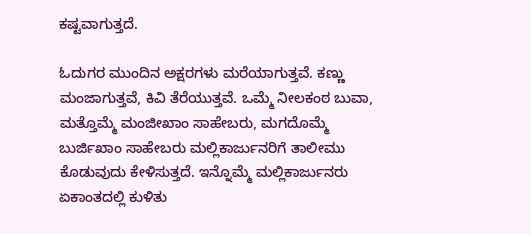ಕಷ್ಟವಾಗುತ್ತದೆ.

ಓದುಗರ ಮುಂದಿನ ಅಕ್ಷರಗಳು ಮರೆಯಾಗುತ್ತವೆ. ಕಣ್ಣು ಮಂಜಾಗುತ್ತವೆ, ಕಿವಿ ತೆರೆಯುತ್ತವೆ. ಒಮ್ಮೆ ನೀಲಕಂಠ ಬುವಾ, ಮತ್ತೊಮ್ಮೆ ಮಂಜೀಖಾಂ ಸಾಹೇಬರು, ಮಗದೊಮ್ಮೆ ಬುರ್ಜಿಖಾಂ ಸಾಹೇಬರು ಮಲ್ಲಿಕಾರ್ಜುನರಿಗೆ ತಾಲೀಮು ಕೊಡುವುದು ಕೇಳಿಸುತ್ತದೆ. ಇನ್ನೊಮ್ಮೆ ಮಲ್ಲಿಕಾರ್ಜುನರು ಏಕಾಂತದಲ್ಲಿ ಕುಳಿತು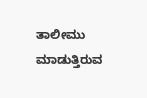ತಾಲೀಮು ಮಾಡುತ್ತಿರುವ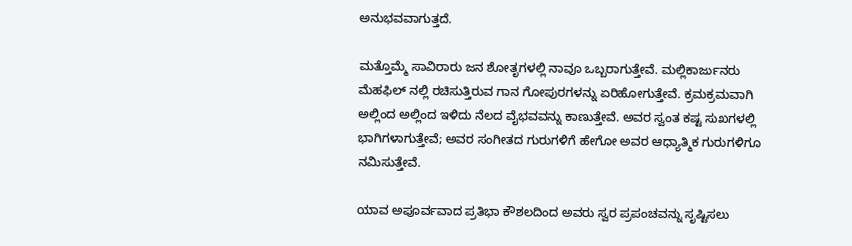ಅನುಭವವಾಗುತ್ತದೆ.

ಮತ್ತೊಮ್ಮೆ ಸಾವಿರಾರು ಜನ ಶೋತೃಗಳಲ್ಲಿ ನಾವೂ ಒಬ್ಬರಾಗುತ್ತೇವೆ. ಮಲ್ಲಿಕಾರ್ಜುನರು ಮೆಹಫಿಲ್ ನಲ್ಲಿ ರಚಿಸುತ್ತಿರುವ ಗಾನ ಗೋಪುರಗಳನ್ನು ಏರಿಹೋಗುತ್ತೇವೆ. ಕ್ರಮಕ್ರಮವಾಗಿ ಅಲ್ಲಿಂದ ಅಲ್ಲಿಂದ ಇಳಿದು ನೆಲದ ವೈಭವವನ್ನು ಕಾಣುತ್ತೇವೆ. ಅವರ ಸ್ವಂತ ಕಷ್ಟ ಸುಖಗಳಲ್ಲಿ ಭಾಗಿಗಳಾಗುತ್ತೇವೆ; ಅವರ ಸಂಗೀತದ ಗುರುಗಳಿಗೆ ಹೇಗೋ ಅವರ ಆಧ್ಯಾತ್ಮಿಕ ಗುರುಗಳಿಗೂ ನಮಿಸುತ್ತೇವೆ.

ಯಾವ ಅಪೂರ್ವವಾದ ಪ್ರತಿಭಾ ಕೌಶಲದಿಂದ ಅವರು ಸ್ವರ ಪ್ರಪಂಚವನ್ನು ಸೃಷ್ಟಿಸಲು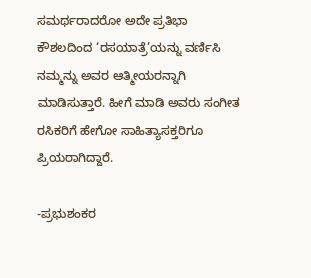ಸಮರ್ಥರಾದರೋ ಅದೇ ಪ್ರತಿಭಾ ಕೌಶಲದಿಂದ ‘ರಸಯಾತ್ರೆ’ಯನ್ನು ವರ್ಣಿಸಿ ನಮ್ಮನ್ನು ಅವರ ಆತ್ಮೀಯರನ್ನಾಗಿ ಮಾಡಿಸುತ್ತಾರೆ. ಹೀಗೆ ಮಾಡಿ ಅವರು ಸಂಗೀತ ರಸಿಕರಿಗೆ ಹೇಗೋ ಸಾಹಿತ್ಯಾಸಕ್ತರಿಗೂ ಪ್ರಿಯರಾಗಿದ್ದಾರೆ.

-ಪ್ರಭುಶಂಕರ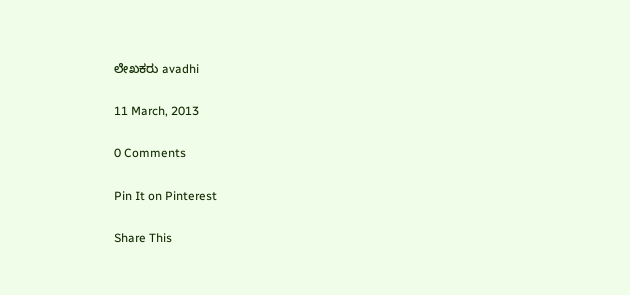ಲೇಖಕರು avadhi

11 March, 2013

0 Comments

Pin It on Pinterest

Share This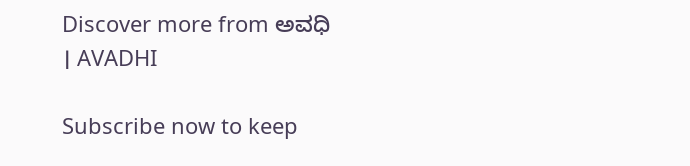Discover more from ಅವಧಿ । AVADHI

Subscribe now to keep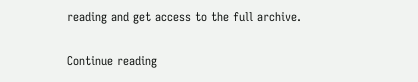reading and get access to the full archive.

Continue reading